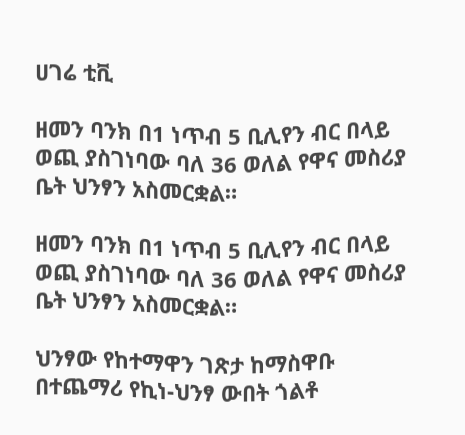ሀገሬ ቲቪ

ዘመን ባንክ በ1 ነጥብ 5 ቢሊየን ብር በላይ ወጪ ያስገነባው ባለ 36 ወለል የዋና መስሪያ ቤት ህንፃን አስመርቋል።

ዘመን ባንክ በ1 ነጥብ 5 ቢሊየን ብር በላይ ወጪ ያስገነባው ባለ 36 ወለል የዋና መስሪያ ቤት ህንፃን አስመርቋል።

ህንፃው የከተማዋን ገጽታ ከማስዋቡ በተጨማሪ የኪነ-ህንፃ ውበት ጎልቶ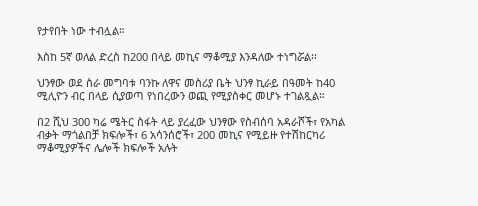የታየበት ነው ተብሏል።

እስከ 5ኛ ወለል ድረስ ከ200 በላይ መኪና ማቆሚያ እንዳለው ተነግሯል፡፡

ህንፃው ወደ ስራ መግባቱ ባንኩ ለዋና መስሪያ ቤት ህንፃ ኪራይ በዓመት ከ40 ሚሊዮን ብር በላይ ሲያወጣ የነበረውን ወጪ የሚያስቀር መሆኑ ተገልጿል።

በ2 ሺህ 300 ካሬ ሜትር ስፋት ላይ ያረፈው ህንፃው የስብሰባ አዳራሾች፣ የአካል ብቃት ማጎልበቻ ክፍሎች፣ 6 አሳንሰሮች፣ 200 መኪና የሚይዙ የተሽከርካሪ ማቆሚያዎችና ሌሎች ክፍሎች አሉት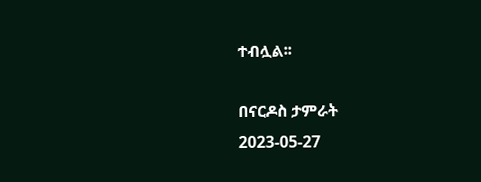ተብሏል፡፡

በናርዶስ ታምራት
2023-05-27